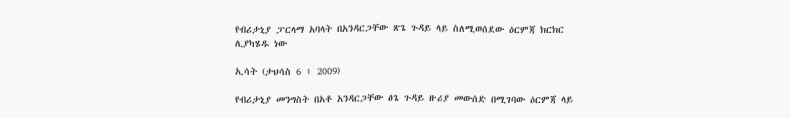የብሪታኒያ ፓርላማ አባላት በአንዳርጋቸው ጽጌ ጉዳይ ላይ ስለሚወሰደው ዕርምጃ ክርክር ሊያካሄዱ ነው

ኢሳት (ታህሳስ 6 ፥ 2009)

የብሪታኒያ መንግስት በአቶ አንዳርጋቸው ፅጌ ጉዳይ ዙሪያ መውሰድ በሚገባው ዕርምጃ ላይ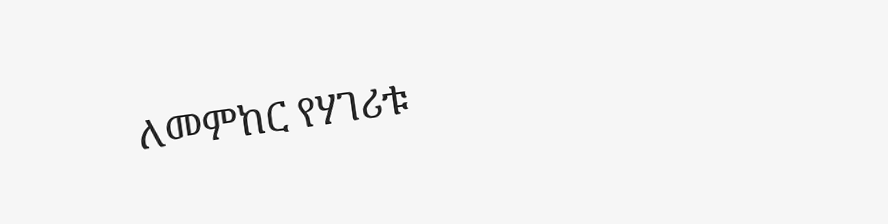ለመምከር የሃገሪቱ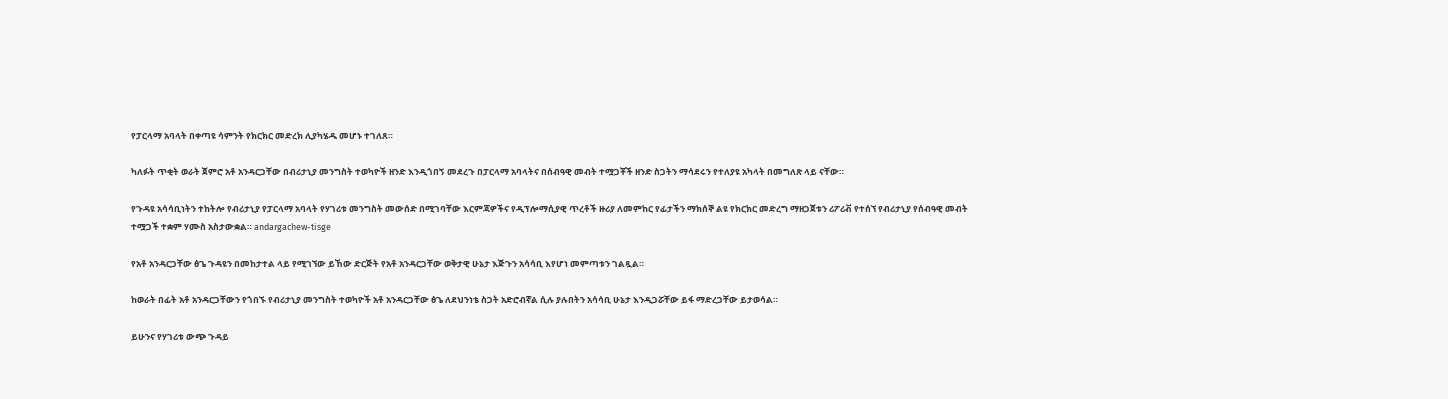የፓርላማ አባላት በቀጣዩ ሳምንት የክርክር መድረክ ሊያካሄዱ መሆኑ ተገለጸ።

ካለፉት ጥቂት ወራት ጀምሮ አቶ አንዳርጋቸው በብሪታኒያ መንግስት ተወካዮች ዘንድ እንዲጎበኝ መደረጉ በፓርላማ አባላትና በሰብዓዊ መብት ተሟጋቾች ዘንድ ስጋትን ማሳደሩን የተለያዩ አካላት በመግለጽ ላይ ናቸው።

የጉዳዩ አሳሳቢነትን ተከትሎ የብሪታኒያ የፓርላማ አባላት የሃገሪቱ መንግስት መውሰድ በሚገባቸው እርምጃዎችና የዲፕሎማሲያዊ ጥረቶች ዙሪያ ለመምከር የፊታችን ማክሰኞ ልዩ የክርክር መድረግ ማዘጋጀቱን ሪፖሪቭ የተሰኘ የብሪታኒያ የሰብዓዊ መብት ተሟጋች ተቋም ሃሙስ አስታውቋል። andargachew-tisge

የአቶ አንዳርጋቸው ፅጌ ጉዳዩን በመከታተል ላይ የሚገኘው ይኸው ድርጅት የአቶ አንዳርጋቸው ወቅታዊ ሁኔታ እጅጉን አሳሳቢ እየሆነ መምጣቱን ገልጿል።

ከወራት በፊት አቶ አንዳርጋቸውን የጎበኙ የብሪታኒያ መንግስት ተወካዮች አቶ አንዳርጋቸው ፅጌ ለደህንነቴ ስጋት አድሮብኛል ሲሉ ያሉበትን አሳሳቢ ሁኔታ እንዲጋሯቸው ይፋ ማድረጋቸው ይታወሳል።

ይሁንና የሃገሪቱ ውጭ ጉዳይ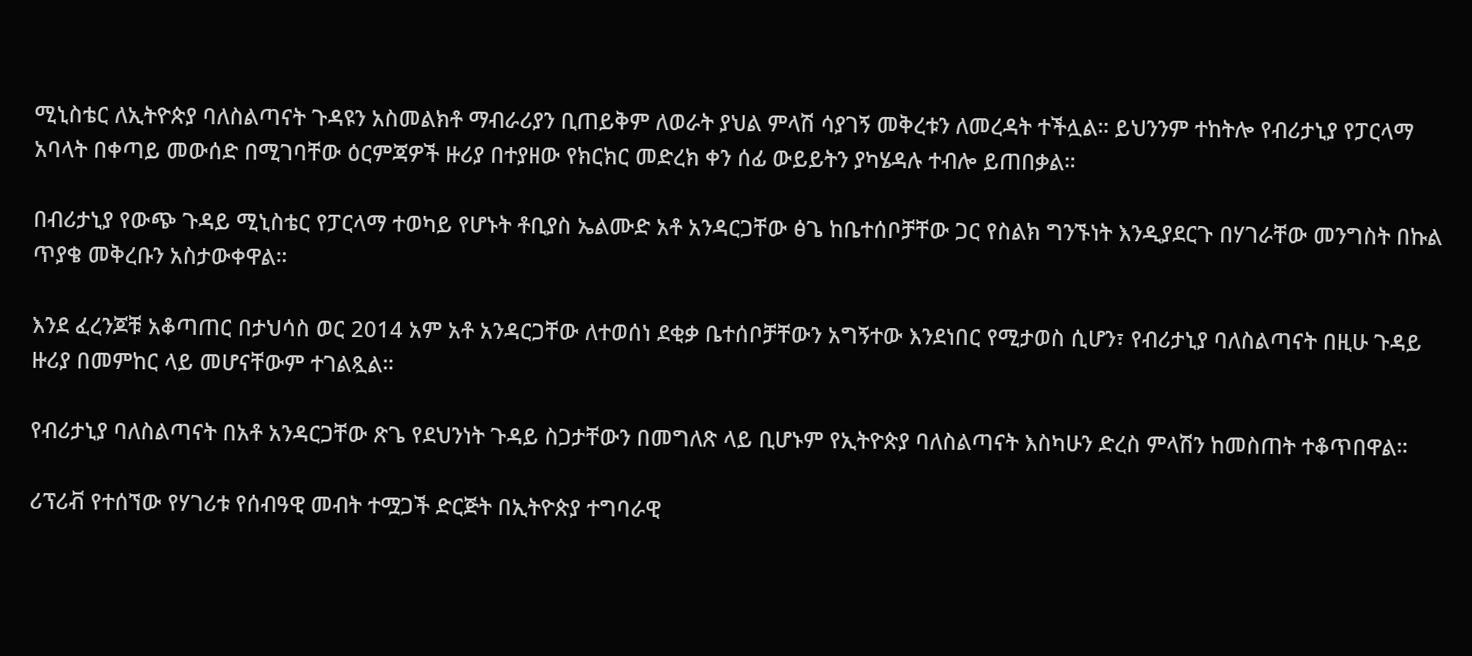ሚኒስቴር ለኢትዮጵያ ባለስልጣናት ጉዳዩን አስመልክቶ ማብራሪያን ቢጠይቅም ለወራት ያህል ምላሽ ሳያገኝ መቅረቱን ለመረዳት ተችሏል። ይህንንም ተከትሎ የብሪታኒያ የፓርላማ አባላት በቀጣይ መውሰድ በሚገባቸው ዕርምጃዎች ዙሪያ በተያዘው የክርክር መድረክ ቀን ሰፊ ውይይትን ያካሄዳሉ ተብሎ ይጠበቃል።

በብሪታኒያ የውጭ ጉዳይ ሚኒስቴር የፓርላማ ተወካይ የሆኑት ቶቢያስ ኤልሙድ አቶ አንዳርጋቸው ፅጌ ከቤተሰቦቻቸው ጋር የስልክ ግንኙነት እንዲያደርጉ በሃገራቸው መንግስት በኩል ጥያቄ መቅረቡን አስታውቀዋል።

እንደ ፈረንጆቹ አቆጣጠር በታህሳስ ወር 2014 አም አቶ አንዳርጋቸው ለተወሰነ ደቂቃ ቤተሰቦቻቸውን አግኝተው እንደነበር የሚታወስ ሲሆን፣ የብሪታኒያ ባለስልጣናት በዚሁ ጉዳይ ዙሪያ በመምከር ላይ መሆናቸውም ተገልጿል።

የብሪታኒያ ባለስልጣናት በአቶ አንዳርጋቸው ጽጌ የደህንነት ጉዳይ ስጋታቸውን በመግለጽ ላይ ቢሆኑም የኢትዮጵያ ባለስልጣናት እስካሁን ድረስ ምላሽን ከመስጠት ተቆጥበዋል።

ሪፕሪቭ የተሰኘው የሃገሪቱ የሰብዓዊ መብት ተሟጋች ድርጅት በኢትዮጵያ ተግባራዊ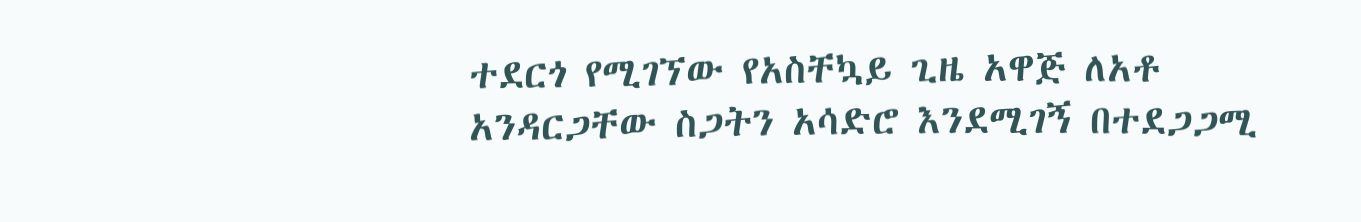ተደርጎ የሚገኘው የአስቸኳይ ጊዜ አዋጅ ለአቶ አንዳርጋቸው ስጋትን አሳድሮ እንደሚገኝ በተደጋጋሚ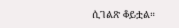ሲገልጽ ቆይቷል።